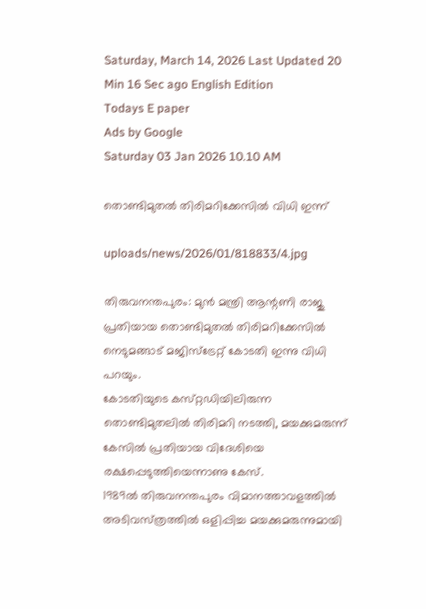Saturday, March 14, 2026 Last Updated 20 Min 16 Sec ago English Edition
Todays E paper
Ads by Google
Saturday 03 Jan 2026 10.10 AM

തൊണ്ടിമുതല്‍ തിരിമറിക്കേസില്‍ വിധി ഇന്ന്‌

uploads/news/2026/01/818833/4.jpg

തിരുവനന്തപുരം: മുന്‍ മന്ത്രി ആന്റണി രാജു പ്രതിയായ തൊണ്ടിമുതല്‍ തിരിമറിക്കേസില്‍ നെടുമങ്ങാട്‌ മജിസ്‌ട്രേറ്റ്‌ കോടതി ഇന്നു വിധി പറയും.
കോടതിയുടെ കസ്‌റ്റഡിയിലിരുന്ന തൊണ്ടിമുതലില്‍ തിരിമറി നടത്തി, മയക്കുമരുന്ന്‌ കേസില്‍ പ്രതിയായ വിദേശിയെ രക്ഷപ്പെടുത്തിയെന്നാണു കേസ്‌.
1989ല്‍ തിരുവനന്തപുരം വിമാനത്താവളത്തില്‍ അടിവസ്‌ത്രത്തില്‍ ഒളിപ്പിച്ച മയക്കുമരുന്നുമായി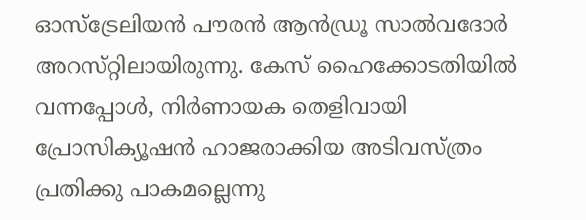ഓസ്‌ട്രേലിയന്‍ പൗരന്‍ ആന്‍ഡ്രൂ സാല്‍വദോര്‍ അറസ്‌റ്റിലായിരുന്നു. കേസ്‌ ഹൈക്കോടതിയില്‍ വന്നപ്പോള്‍, നിര്‍ണായക തെളിവായി പ്രോസിക്യൂഷന്‍ ഹാജരാക്കിയ അടിവസ്‌ത്രം പ്രതിക്കു പാകമല്ലെന്നു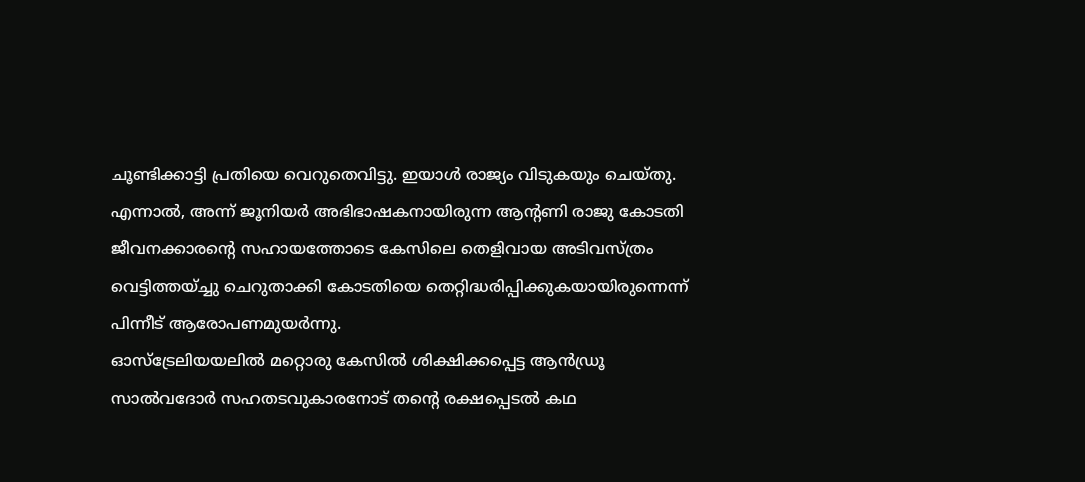ചൂണ്ടിക്കാട്ടി പ്രതിയെ വെറുതെവിട്ടു. ഇയാള്‍ രാജ്യം വിടുകയും ചെയ്‌തു. എന്നാല്‍, അന്ന്‌ ജൂനിയര്‍ അഭിഭാഷകനായിരുന്ന ആന്റണി രാജു കോടതി ജീവനക്കാരന്റെ സഹായത്തോടെ കേസിലെ തെളിവായ അടിവസ്‌ത്രം വെട്ടിത്തയ്‌ച്ചു ചെറുതാക്കി കോടതിയെ തെറ്റിദ്ധരിപ്പിക്കുകയായിരുന്നെന്ന്‌ പിന്നീട്‌ ആരോപണമുയര്‍ന്നു.
ഓസ്‌ട്രേലിയയലില്‍ മറ്റൊരു കേസില്‍ ശിക്ഷിക്കപ്പെട്ട ആന്‍ഡ്രൂ സാല്‍വദോര്‍ സഹതടവുകാരനോട്‌ തന്റെ രക്ഷപ്പെടല്‍ കഥ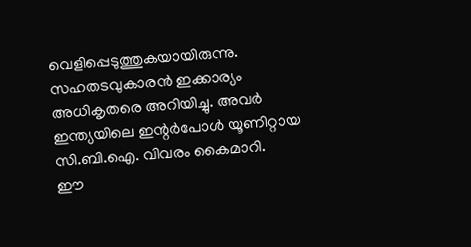വെളിപ്പെടുത്തുകയായിരുന്നു. സഹതടവുകാരന്‍ ഇക്കാര്യം അധികൃതരെ അറിയിച്ചു. അവര്‍ ഇന്ത്യയിലെ ഇന്റര്‍പോള്‍ യൂണിറ്റായ സി.ബി.ഐ. വിവരം കൈമാറി.
ഈ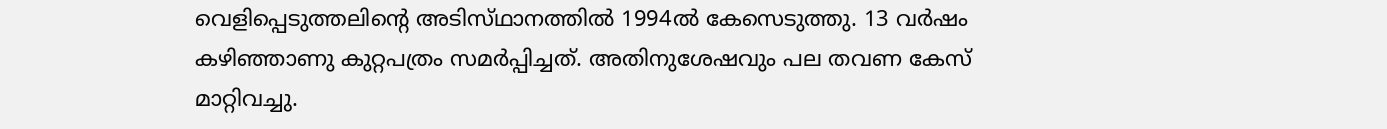വെളിപ്പെടുത്തലിന്റെ അടിസ്‌ഥാനത്തില്‍ 1994ല്‍ കേസെടുത്തു. 13 വര്‍ഷം കഴിഞ്ഞാണു കുറ്റപത്രം സമര്‍പ്പിച്ചത്‌. അതിനുശേഷവും പല തവണ കേസ്‌ മാറ്റിവച്ചു.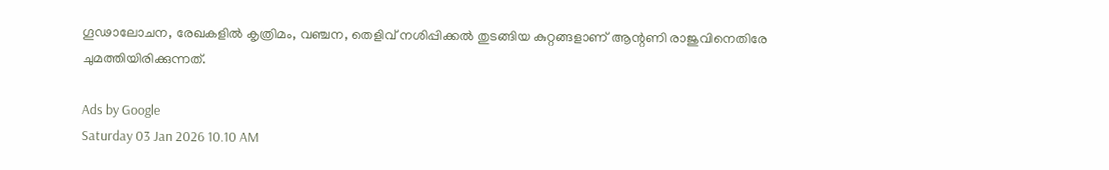ഗൂഢാലോചന, രേഖകളില്‍ കൃത്രിമം, വഞ്ചന, തെളിവ്‌ നശിപ്പിക്കല്‍ തുടങ്ങിയ കുറ്റങ്ങളാണ്‌ ആന്റണി രാജുവിനെതിരേ ചുമത്തിയിരിക്കുന്നത്‌.

Ads by Google
Saturday 03 Jan 2026 10.10 AM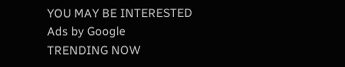YOU MAY BE INTERESTED
Ads by Google
TRENDING NOW